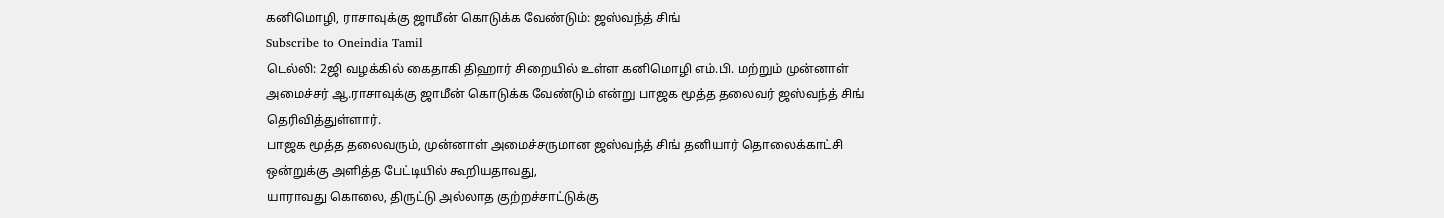கனிமொழி, ராசாவுக்கு ஜாமீன் கொடுக்க வேண்டும்: ஜஸ்வந்த் சிங்
Subscribe to Oneindia Tamil
டெல்லி: 2ஜி வழக்கில் கைதாகி திஹார் சிறையில் உள்ள கனிமொழி எம்.பி. மற்றும் முன்னாள் அமைச்சர் ஆ.ராசாவுக்கு ஜாமீன் கொடுக்க வேண்டும் என்று பாஜக மூத்த தலைவர் ஜஸ்வந்த் சிங் தெரிவித்துள்ளார்.
பாஜக மூத்த தலைவரும், முன்னாள் அமைச்சருமான ஜஸ்வந்த் சிங் தனியார் தொலைக்காட்சி ஒன்றுக்கு அளித்த பேட்டியில் கூறியதாவது,
யாராவது கொலை, திருட்டு அல்லாத குற்றச்சாட்டுக்கு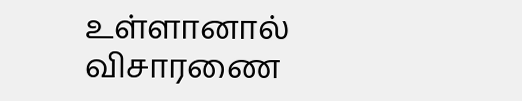உள்ளானால் விசாரணை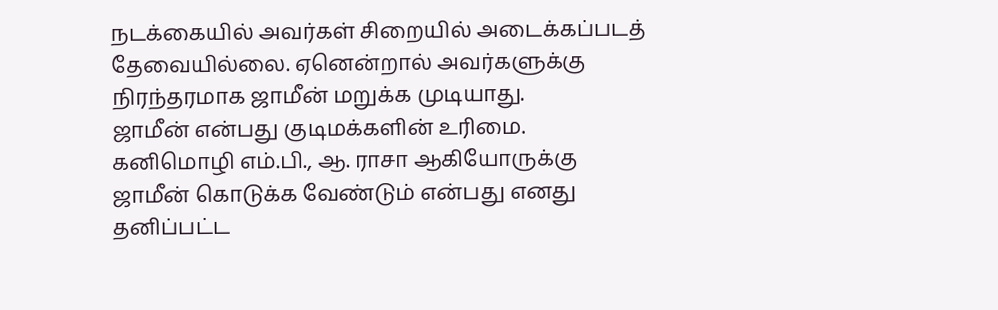நடக்கையில் அவர்கள் சிறையில் அடைக்கப்படத் தேவையில்லை. ஏனென்றால் அவர்களுக்கு நிரந்தரமாக ஜாமீன் மறுக்க முடியாது.
ஜாமீன் என்பது குடிமக்களின் உரிமை. கனிமொழி எம்.பி., ஆ. ராசா ஆகியோருக்கு ஜாமீன் கொடுக்க வேண்டும் என்பது எனது தனிப்பட்ட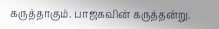கருத்தாகும். பாஜகவின் கருத்தன்று.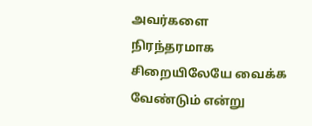அவர்களை நிரந்தரமாக சிறையிலேயே வைக்க வேண்டும் என்று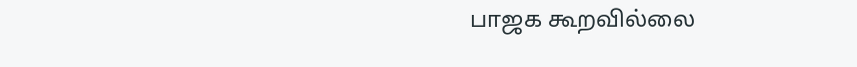பாஜக கூறவில்லை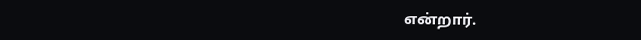என்றார்.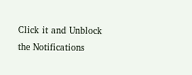Click it and Unblock the Notifications